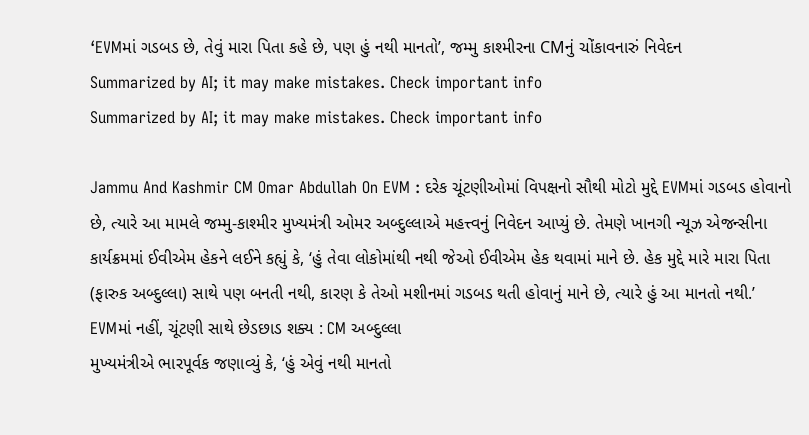‘EVMમાં ગડબડ છે, તેવું મારા પિતા કહે છે, પણ હું નથી માનતો’, જમ્મુ કાશ્મીરના CMનું ચોંકાવનારું નિવેદન
Summarized by AI; it may make mistakes. Check important info
Summarized by AI; it may make mistakes. Check important info

Jammu And Kashmir CM Omar Abdullah On EVM : દરેક ચૂંટણીઓમાં વિપક્ષનો સૌથી મોટો મુદ્દે EVMમાં ગડબડ હોવાનો છે, ત્યારે આ મામલે જમ્મુ-કાશ્મીર મુખ્યમંત્રી ઓમર અબ્દુલ્લાએ મહત્ત્વનું નિવેદન આપ્યું છે. તેમણે ખાનગી ન્યૂઝ એજન્સીના કાર્યક્રમમાં ઈવીએમ હેકને લઈને કહ્યું કે, ‘હું તેવા લોકોમાંથી નથી જેઓ ઈવીએમ હેક થવામાં માને છે. હેક મુદ્દે મારે મારા પિતા (ફારુક અબ્દુલ્લા) સાથે પણ બનતી નથી, કારણ કે તેઓ મશીનમાં ગડબડ થતી હોવાનું માને છે, ત્યારે હું આ માનતો નથી.’
EVMમાં નહીં, ચૂંટણી સાથે છેડછાડ શક્ય : CM અબ્દુલ્લા
મુખ્યમંત્રીએ ભારપૂર્વક જણાવ્યું કે, ‘હું એવું નથી માનતો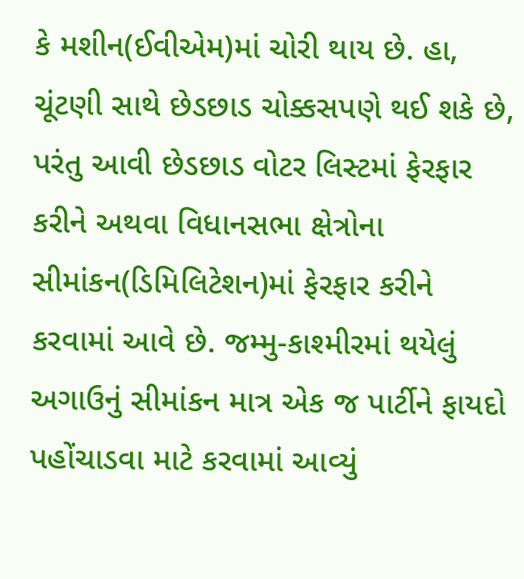કે મશીન(ઈવીએમ)માં ચોરી થાય છે. હા, ચૂંટણી સાથે છેડછાડ ચોક્કસપણે થઈ શકે છે, પરંતુ આવી છેડછાડ વોટર લિસ્ટમાં ફેરફાર કરીને અથવા વિધાનસભા ક્ષેત્રોના સીમાંકન(ડિમિલિટેશન)માં ફેરફાર કરીને કરવામાં આવે છે. જમ્મુ-કાશ્મીરમાં થયેલું અગાઉનું સીમાંકન માત્ર એક જ પાર્ટીને ફાયદો પહોંચાડવા માટે કરવામાં આવ્યું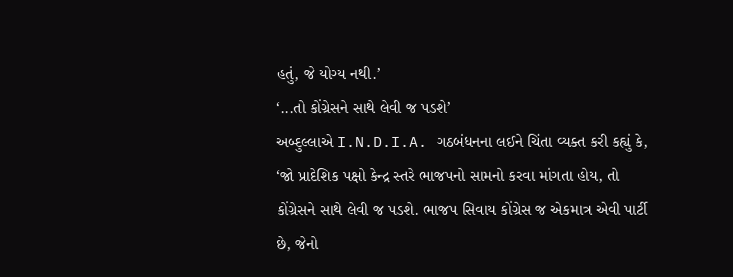હતું, જે યોગ્ય નથી.’
‘...તો કોંગ્રેસને સાથે લેવી જ પડશે’
અબ્દુલ્લાએ I.N.D.I.A. ગઠબંધનના લઈને ચિંતા વ્યક્ત કરી કહ્યું કે, ‘જો પ્રાદેશિક પક્ષો કેન્દ્ર સ્તરે ભાજપનો સામનો કરવા માંગતા હોય, તો કોંગ્રેસને સાથે લેવી જ પડશે. ભાજપ સિવાય કોંગ્રેસ જ એકમાત્ર એવી પાર્ટી છે, જેનો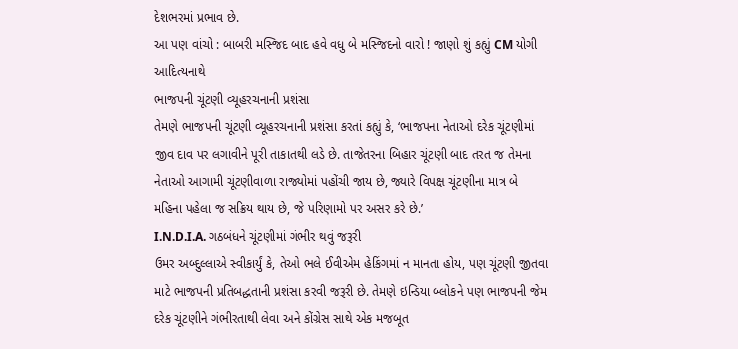દેશભરમાં પ્રભાવ છે.
આ પણ વાંચો : બાબરી મસ્જિદ બાદ હવે વધુ બે મસ્જિદનો વારો ! જાણો શું કહ્યું CM યોગી આદિત્યનાથે
ભાજપની ચૂંટણી વ્યૂહરચનાની પ્રશંસા
તેમણે ભાજપની ચૂંટણી વ્યૂહરચનાની પ્રશંસા કરતાં કહ્યું કે, ‘ભાજપના નેતાઓ દરેક ચૂંટણીમાં જીવ દાવ પર લગાવીને પૂરી તાકાતથી લડે છે. તાજેતરના બિહાર ચૂંટણી બાદ તરત જ તેમના નેતાઓ આગામી ચૂંટણીવાળા રાજ્યોમાં પહોંચી જાય છે, જ્યારે વિપક્ષ ચૂંટણીના માત્ર બે મહિના પહેલા જ સક્રિય થાય છે, જે પરિણામો પર અસર કરે છે.’
I.N.D.I.A. ગઠબંધને ચૂંટણીમાં ગંભીર થવું જરૂરી
ઉમર અબ્દુલ્લાએ સ્વીકાર્યું કે, તેઓ ભલે ઈવીએમ હેકિંગમાં ન માનતા હોય, પણ ચૂંટણી જીતવા માટે ભાજપની પ્રતિબદ્ધતાની પ્રશંસા કરવી જરૂરી છે. તેમણે ઇન્ડિયા બ્લોકને પણ ભાજપની જેમ દરેક ચૂંટણીને ગંભીરતાથી લેવા અને કોંગ્રેસ સાથે એક મજબૂત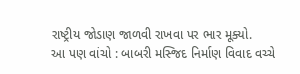રાષ્ટ્રીય જોડાણ જાળવી રાખવા પર ભાર મૂક્યો.
આ પણ વાંચો : બાબરી મસ્જિદ નિર્માણ વિવાદ વચ્ચે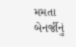મમતા બેનર્જીનું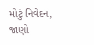મોટું નિવેદન, જાણો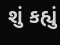શું કહ્યું